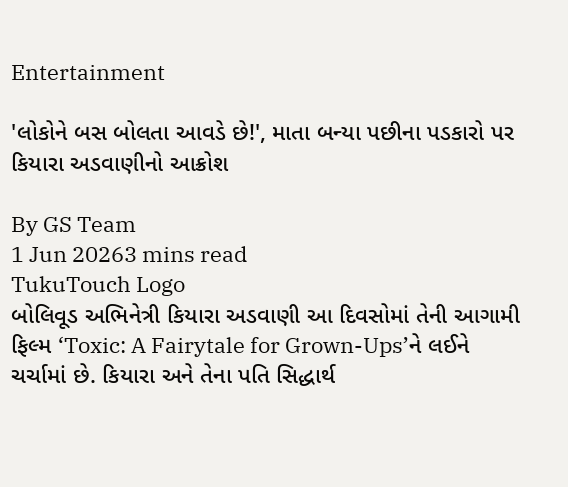Entertainment

'લોકોને બસ બોલતા આવડે છે!', માતા બન્યા પછીના પડકારો પર કિયારા અડવાણીનો આક્રોશ

By GS Team
1 Jun 20263 mins read
TukuTouch Logo
બોલિવૂડ અભિનેત્રી કિયારા અડવાણી આ દિવસોમાં તેની આગામી ફિલ્મ ‘Toxic: A Fairytale for Grown-Ups’ને લઈને ચર્ચામાં છે. કિયારા અને તેના પતિ સિદ્ધાર્થ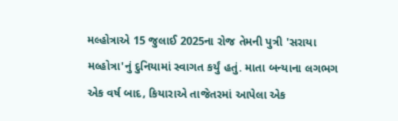મલ્હોત્રાએ 15 જુલાઈ 2025ના રોજ તેમની પુત્રી 'સરાયા મલ્હોત્રા'નું દુનિયામાં સ્વાગત કર્યું હતું. માતા બન્યાના લગભગ એક વર્ષ બાદ, કિયારાએ તાજેતરમાં આપેલા એક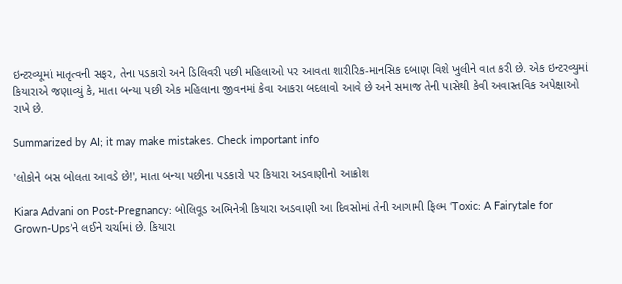ઇન્ટરવ્યૂમાં માતૃત્વની સફર, તેના પડકારો અને ડિલિવરી પછી મહિલાઓ પર આવતા શારીરિક-માનસિક દબાણ વિશે ખુલીને વાત કરી છે. એક ઇન્ટરવ્યુમાં કિયારાએ જણાવ્યું કે, માતા બન્યા પછી એક મહિલાના જીવનમાં કેવા આકરા બદલાવો આવે છે અને સમાજ તેની પાસેથી કેવી અવાસ્તવિક અપેક્ષાઓ રાખે છે.

Summarized by AI; it may make mistakes. Check important info

'લોકોને બસ બોલતા આવડે છે!', માતા બન્યા પછીના પડકારો પર કિયારા અડવાણીનો આક્રોશ

Kiara Advani on Post-Pregnancy: બોલિવૂડ અભિનેત્રી કિયારા અડવાણી આ દિવસોમાં તેની આગામી ફિલ્મ ‘Toxic: A Fairytale for Grown-Ups’ને લઈને ચર્ચામાં છે. કિયારા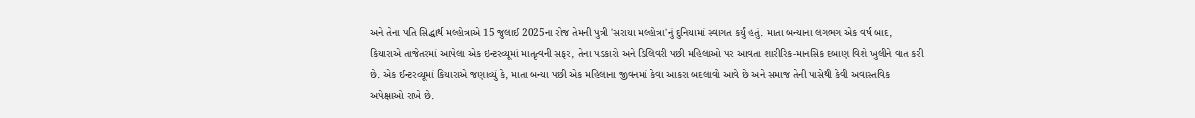અને તેના પતિ સિદ્ધાર્થ મલ્હોત્રાએ 15 જુલાઈ 2025ના રોજ તેમની પુત્રી 'સરાયા મલ્હોત્રા'નું દુનિયામાં સ્વાગત કર્યું હતું. માતા બન્યાના લગભગ એક વર્ષ બાદ, કિયારાએ તાજેતરમાં આપેલા એક ઇન્ટરવ્યૂમાં માતૃત્વની સફર, તેના પડકારો અને ડિલિવરી પછી મહિલાઓ પર આવતા શારીરિક-માનસિક દબાણ વિશે ખુલીને વાત કરી છે. એક ઈન્ટરવ્યૂમાં કિયારાએ જણાવ્યું કે, માતા બન્યા પછી એક મહિલાના જીવનમાં કેવા આકરા બદલાવો આવે છે અને સમાજ તેની પાસેથી કેવી અવાસ્તવિક અપેક્ષાઓ રાખે છે.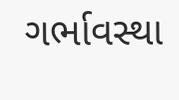ગર્ભાવસ્થા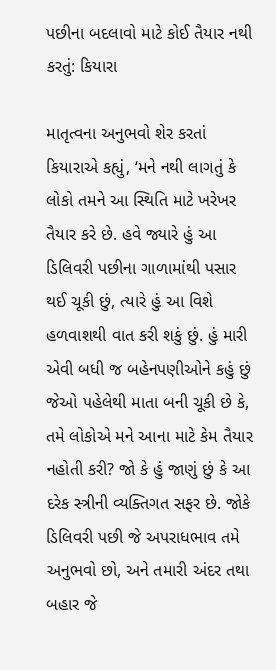પછીના બદલાવો માટે કોઈ તૈયાર નથી કરતું: કિયારા

માતૃત્વના અનુભવો શેર કરતાં કિયારાએ કહ્યું, ‘મને નથી લાગતું કે લોકો તમને આ સ્થિતિ માટે ખરેખર તૈયાર કરે છે. હવે જ્યારે હું આ ડિલિવરી પછીના ગાળામાંથી પસાર થઈ ચૂકી છું, ત્યારે હું આ વિશે હળવાશથી વાત કરી શકું છું. હું મારી એવી બધી જ બહેનપણીઓને કહું છું જેઓ પહેલેથી માતા બની ચૂકી છે કે, તમે લોકોએ મને આના માટે કેમ તૈયાર નહોતી કરી? જો કે હું જાણું છું કે આ દરેક સ્ત્રીની વ્યક્તિગત સફર છે. જોકે ડિલિવરી પછી જે અપરાધભાવ તમે અનુભવો છો, અને તમારી અંદર તથા બહાર જે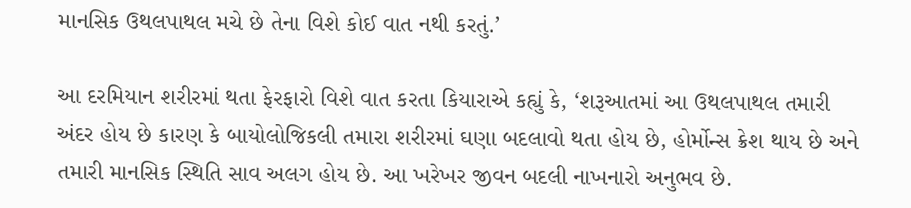માનસિક ઉથલપાથલ મચે છે તેના વિશે કોઈ વાત નથી કરતું.’

આ દરમિયાન શરીરમાં થતા ફેરફારો વિશે વાત કરતા કિયારાએ કહ્યું કે, ‘શરૂઆતમાં આ ઉથલપાથલ તમારી અંદર હોય છે કારણ કે બાયોલોજિકલી તમારા શરીરમાં ઘણા બદલાવો થતા હોય છે, હોર્મોન્સ ક્રેશ થાય છે અને તમારી માનસિક સ્થિતિ સાવ અલગ હોય છે. આ ખરેખર જીવન બદલી નાખનારો અનુભવ છે.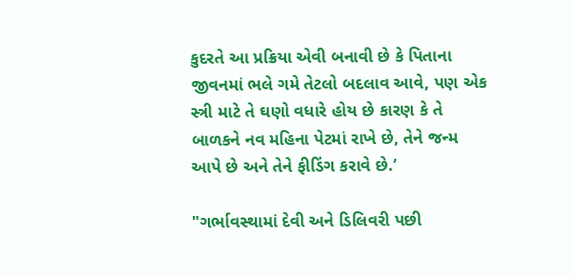કુદરતે આ પ્રક્રિયા એવી બનાવી છે કે પિતાના જીવનમાં ભલે ગમે તેટલો બદલાવ આવે, પણ એક સ્ત્રી માટે તે ઘણો વધારે હોય છે કારણ કે તે બાળકને નવ મહિના પેટમાં રાખે છે, તેને જન્મ આપે છે અને તેને ફીડિંગ કરાવે છે.’

"ગર્ભાવસ્થામાં દેવી અને ડિલિવરી પછી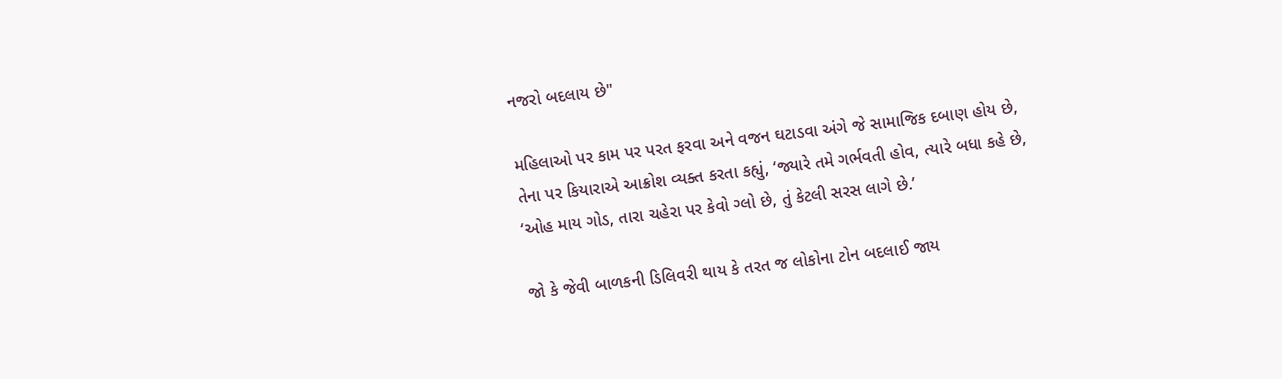નજરો બદલાય છે"

મહિલાઓ પર કામ પર પરત ફરવા અને વજન ઘટાડવા અંગે જે સામાજિક દબાણ હોય છે, તેના પર કિયારાએ આક્રોશ વ્યક્ત કરતા કહ્યું, ‘જ્યારે તમે ગર્ભવતી હોવ, ત્યારે બધા કહે છે, ‘ઓહ માય ગોડ, તારા ચહેરા પર કેવો ગ્લો છે, તું કેટલી સરસ લાગે છે.’

જો કે જેવી બાળકની ડિલિવરી થાય કે તરત જ લોકોના ટોન બદલાઈ જાય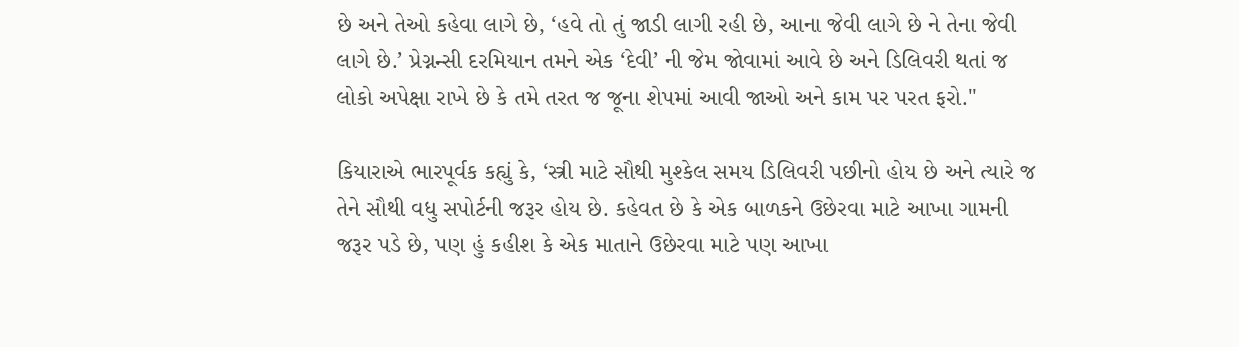છે અને તેઓ કહેવા લાગે છે, ‘હવે તો તું જાડી લાગી રહી છે, આના જેવી લાગે છે ને તેના જેવી લાગે છે.’ પ્રેગ્નન્સી દરમિયાન તમને એક ‘દેવી’ ની જેમ જોવામાં આવે છે અને ડિલિવરી થતાં જ લોકો અપેક્ષા રાખે છે કે તમે તરત જ જૂના શેપમાં આવી જાઓ અને કામ પર પરત ફરો."

કિયારાએ ભારપૂર્વક કહ્યું કે, ‘સ્ત્રી માટે સૌથી મુશ્કેલ સમય ડિલિવરી પછીનો હોય છે અને ત્યારે જ તેને સૌથી વધુ સપોર્ટની જરૂર હોય છે. કહેવત છે કે એક બાળકને ઉછેરવા માટે આખા ગામની જરૂર પડે છે, પણ હું કહીશ કે એક માતાને ઉછેરવા માટે પણ આખા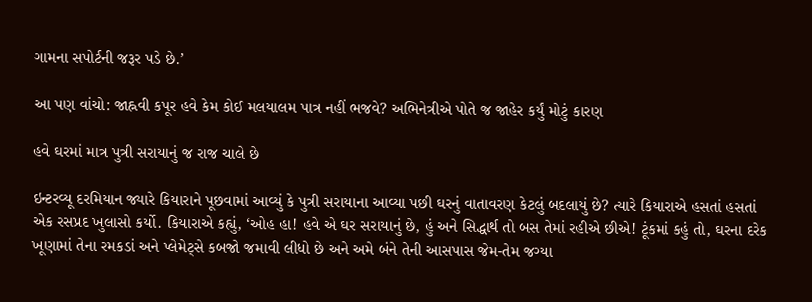ગામના સપોર્ટની જરૂર પડે છે.’

આ પણ વાંચો: જાહ્નવી કપૂર હવે કેમ કોઈ મલયાલમ પાત્ર નહીં ભજવે? અભિનેત્રીએ પોતે જ જાહેર કર્યું મોટું કારણ

હવે ઘરમાં માત્ર પુત્રી સરાયાનું જ રાજ ચાલે છે

ઇન્ટરવ્યૂ દરમિયાન જ્યારે કિયારાને પૂછવામાં આવ્યું કે પુત્રી સરાયાના આવ્યા પછી ઘરનું વાતાવરણ કેટલું બદલાયું છે? ત્યારે કિયારાએ હસતાં હસતાં એક રસપ્રદ ખુલાસો કર્યો. કિયારાએ કહ્યું, ‘ઓહ હા! હવે એ ઘર સરાયાનું છે, હું અને સિદ્ધાર્થ તો બસ તેમાં રહીએ છીએ! ટૂંકમાં કહું તો, ઘરના દરેક ખૂણામાં તેના રમકડાં અને પ્લેમેટ્સે કબજો જમાવી લીધો છે અને અમે બંને તેની આસપાસ જેમ-તેમ જગ્યા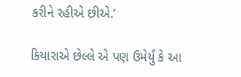કરીને રહીએ છીએ.’

કિયારાએ છેલ્લે એ પણ ઉમેર્યું કે આ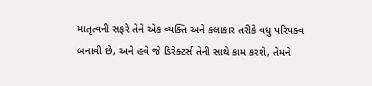માતૃત્વની સફરે તેને એક વ્યક્તિ અને કલાકાર તરીકે વધુ પરિપક્વ બનાવી છે, અને હવે જે ડિરેક્ટર્સ તેની સાથે કામ કરશે, તેમને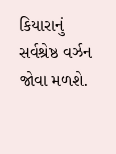કિયારાનું સર્વશ્રેષ્ઠ વર્ઝન જોવા મળશે.